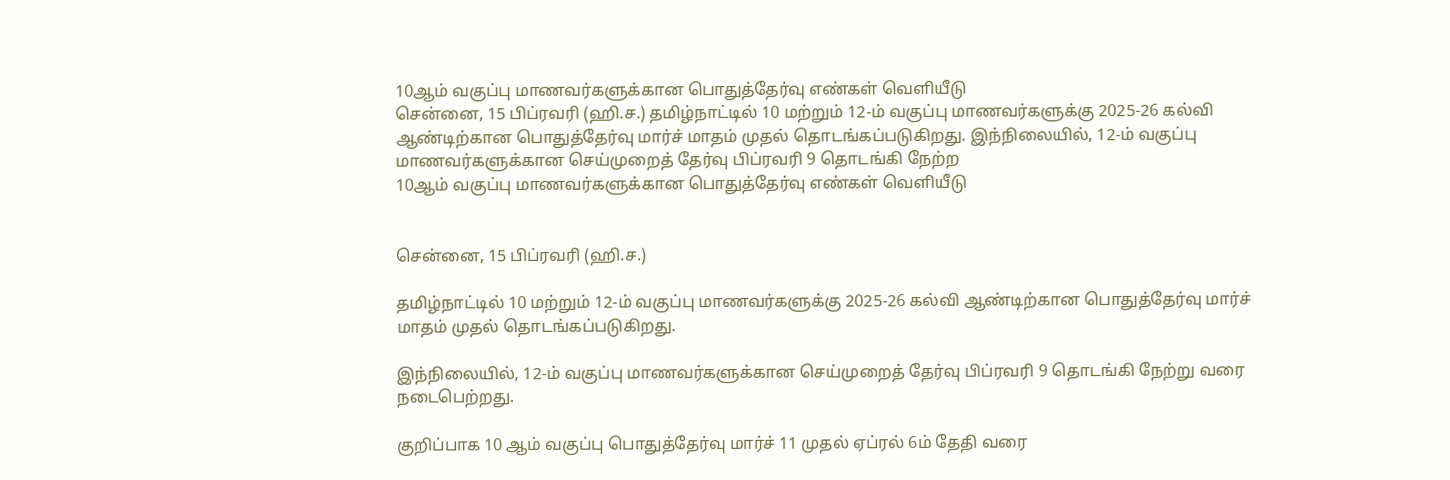10ஆம் வகுப்பு மாணவர்களுக்கான பொதுத்தேர்வு எண்கள் வெளியீடு
சென்னை, 15 பிப்ரவரி (ஹி.ச.) தமிழ்நாட்டில் 10 மற்றும் 12-ம் வகுப்பு மாணவர்களுக்கு 2025-26 கல்வி ஆண்டிற்கான பொதுத்தேர்வு மார்ச் மாதம் முதல் தொடங்கப்படுகிறது. இந்நிலையில், 12-ம் வகுப்பு மாணவர்களுக்கான செய்முறைத் தேர்வு பிப்ரவரி 9 தொடங்கி நேற்ற
10ஆம் வகுப்பு மாணவர்களுக்கான பொதுத்தேர்வு எண்கள் வெளியீடு


சென்னை, 15 பிப்ரவரி (ஹி.ச.)

தமிழ்நாட்டில் 10 மற்றும் 12-ம் வகுப்பு மாணவர்களுக்கு 2025-26 கல்வி ஆண்டிற்கான பொதுத்தேர்வு மார்ச் மாதம் முதல் தொடங்கப்படுகிறது.

இந்நிலையில், 12-ம் வகுப்பு மாணவர்களுக்கான செய்முறைத் தேர்வு பிப்ரவரி 9 தொடங்கி நேற்று வரை நடைபெற்றது.

குறிப்பாக 10 ஆம் வகுப்பு பொதுத்தேர்வு மார்ச் 11 முதல் ஏப்ரல் 6ம் தேதி வரை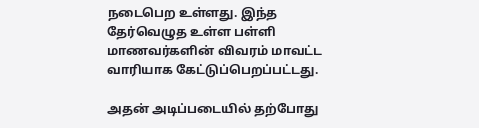நடைபெற உள்ளது. இந்த தேர்வெழுத உள்ள பள்ளி மாணவர்களின் விவரம் மாவட்ட வாரியாக கேட்டுப்பெறப்பட்டது.

அதன் அடிப்படையில் தற்போது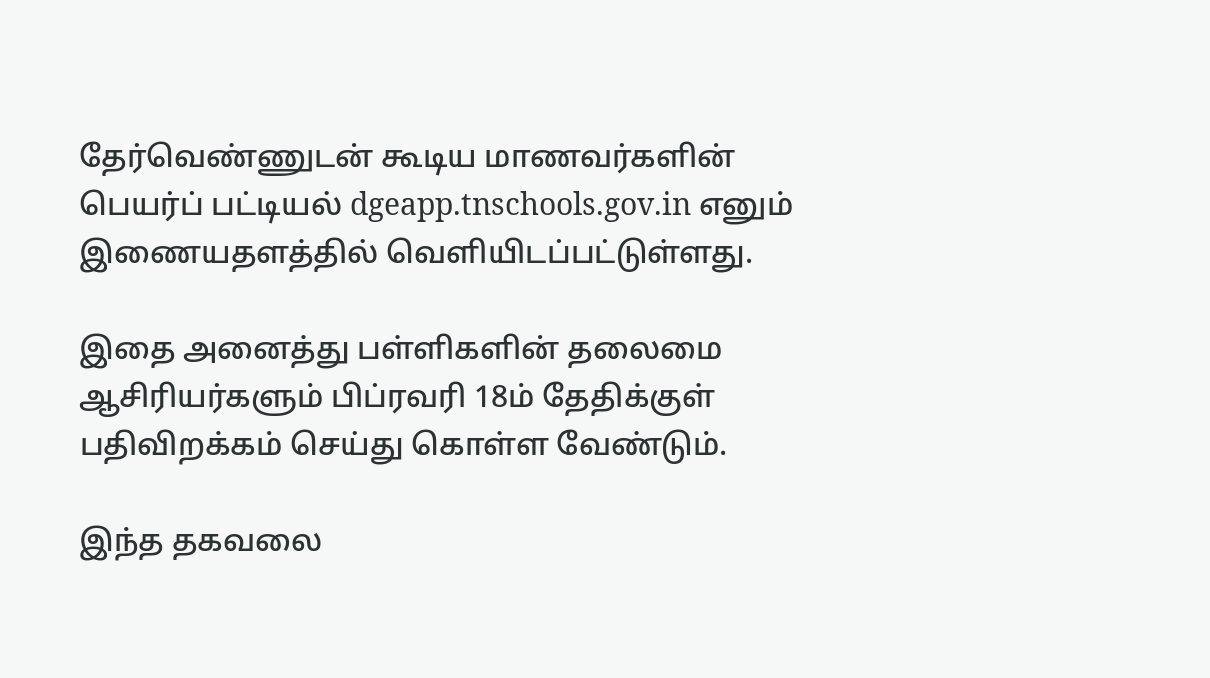தேர்வெண்ணுடன் கூடிய மாணவர்களின் பெயர்ப் பட்டியல் dgeapp.tnschools.gov.in எனும் இணையதளத்தில் வெளியிடப்பட்டுள்ளது.

இதை அனைத்து பள்ளிகளின் தலைமை ஆசிரியர்களும் பிப்ரவரி 18ம் தேதிக்குள் பதிவிறக்கம் செய்து கொள்ள வேண்டும்.

இந்த தகவலை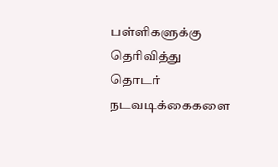பள்ளிகளுக்கு தெரிவித்து தொடர் நடவடிக்கைகளை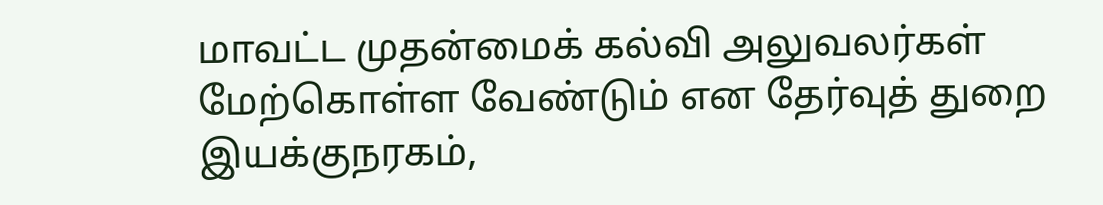மாவட்ட முதன்மைக் கல்வி அலுவலர்கள் மேற்கொள்ள வேண்டும் என தேர்வுத் துறை இயக்குநரகம்,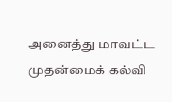அனைத்து மாவட்ட முதன்மைக் கல்வி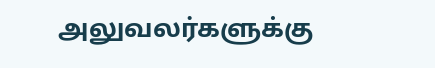அலுவலர்களுக்கு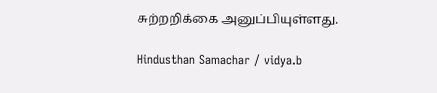சுற்றறிக்கை அனுப்பியுள்ளது.

Hindusthan Samachar / vidya.b